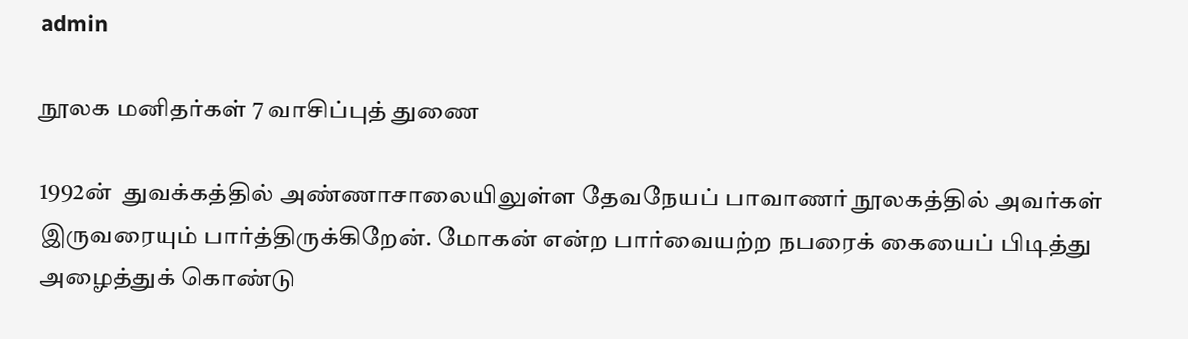admin

நூலக மனிதர்கள் 7 வாசிப்புத் துணை

1992ன்  துவக்கத்தில் அண்ணாசாலையிலுள்ள தேவநேயப் பாவாணர் நூலகத்தில் அவர்கள் இருவரையும் பார்த்திருக்கிறேன். மோகன் என்ற பார்வையற்ற நபரைக் கையைப் பிடித்து அழைத்துக் கொண்டு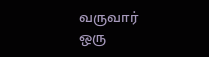வருவார் ஒரு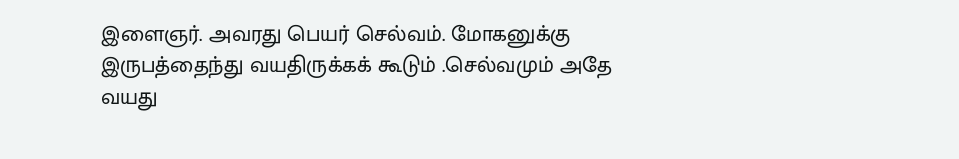இளைஞர். அவரது பெயர் செல்வம். மோகனுக்கு இருபத்தைந்து வயதிருக்கக் கூடும் .செல்வமும் அதே வயது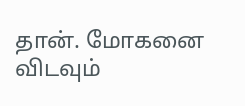தான். மோகனை விடவும்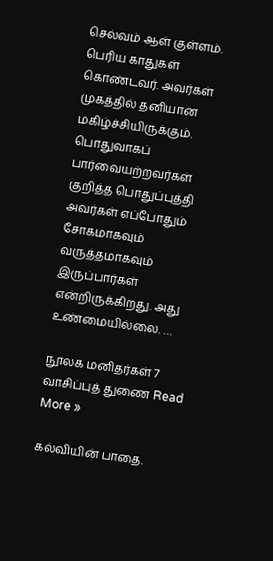செல்வம் ஆள் குள்ளம். பெரிய காதுகள் கொண்டவர். அவர்கள் முகத்தில் தனியான மகிழ்ச்சியிருக்கும். பொதுவாகப் பார்வையற்றவர்கள் குறித்த பொதுப்புத்தி அவர்கள் எப்போதும் சோகமாகவும் வருத்தமாகவும் இருப்பார்கள் என்றிருக்கிறது. அது உண்மையில்லை. …

நூலக மனிதர்கள் 7 வாசிப்புத் துணை Read More »

கல்வியின் பாதை.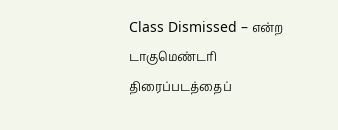Class Dismissed – என்ற டாகுமெண்டரி திரைப்படத்தைப்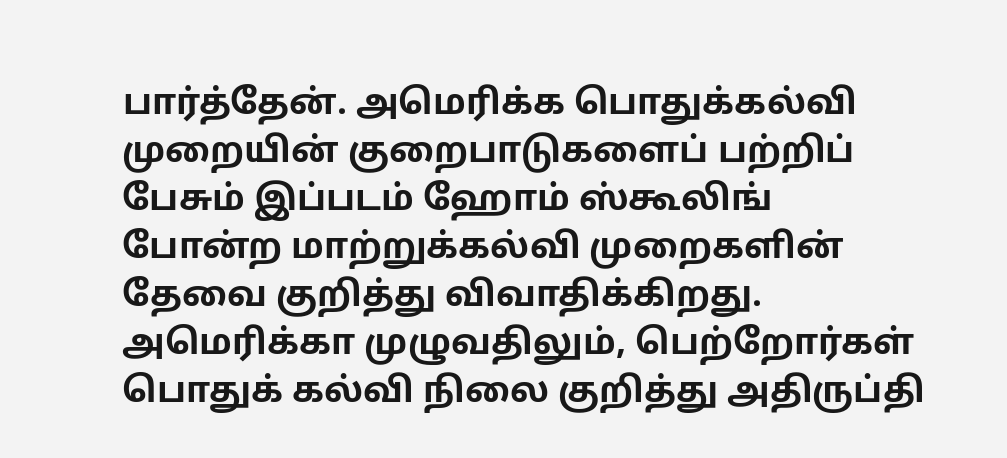பார்த்தேன். அமெரிக்க பொதுக்கல்வி முறையின் குறைபாடுகளைப் பற்றிப் பேசும் இப்படம் ஹோம் ஸ்கூலிங் போன்ற மாற்றுக்கல்வி முறைகளின் தேவை குறித்து விவாதிக்கிறது. அமெரிக்கா முழுவதிலும், பெற்றோர்கள் பொதுக் கல்வி நிலை குறித்து அதிருப்தி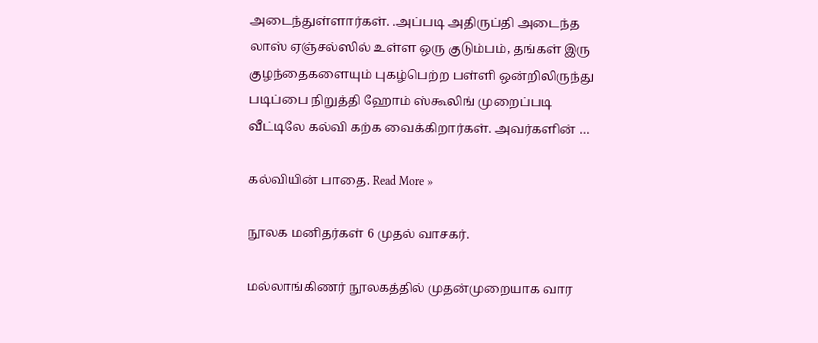அடைந்துள்ளார்கள். .அப்படி அதிருப்தி அடைந்த லாஸ் ஏஞ்சல்ஸில் உள்ள ஒரு குடும்பம், தங்கள் இரு குழந்தைகளையும் புகழ்பெற்ற பள்ளி ஒன்றிலிருந்து படிப்பை நிறுத்தி ஹோம் ஸ்கூலிங் முறைப்படி வீட்டிலே கல்வி கற்க வைக்கிறார்கள். அவர்களின் …

கல்வியின் பாதை. Read More »

நூலக மனிதர்கள் 6 முதல் வாசகர்.

மல்லாங்கிணர் நூலகத்தில் முதன்முறையாக வார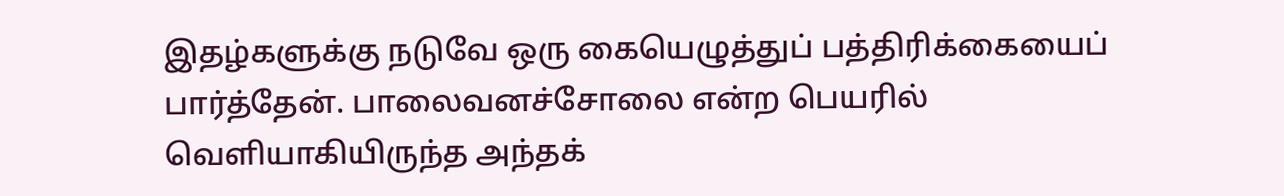இதழ்களுக்கு நடுவே ஒரு கையெழுத்துப் பத்திரிக்கையைப் பார்த்தேன். பாலைவனச்சோலை என்ற பெயரில் வெளியாகியிருந்த அந்தக்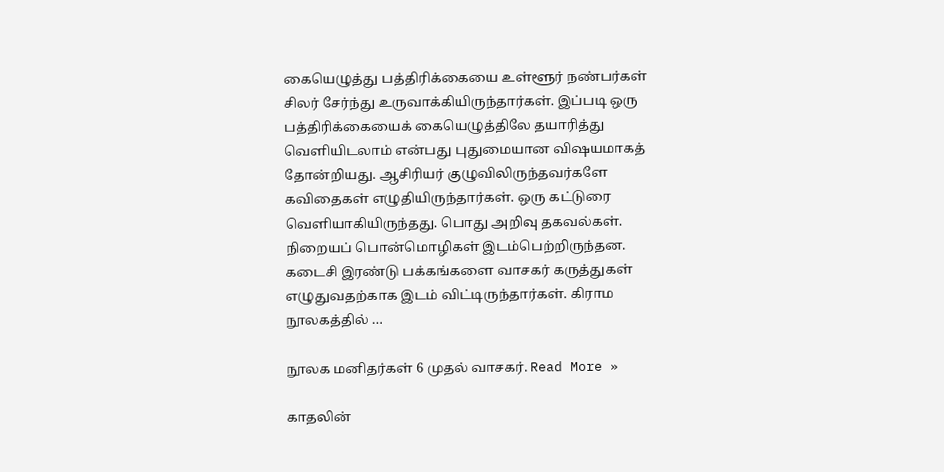கையெழுத்து பத்திரிக்கையை உள்ளூர் நண்பர்கள் சிலர் சேர்ந்து உருவாக்கியிருந்தார்கள். இப்படி ஒரு பத்திரிக்கையைக் கையெழுத்திலே தயாரித்து வெளியிடலாம் என்பது புதுமையான விஷயமாகத் தோன்றியது. ஆசிரியர் குழுவிலிருந்தவர்களே கவிதைகள் எழுதியிருந்தார்கள். ஒரு கட்டுரை வெளியாகியிருந்தது. பொது அறிவு தகவல்கள். நிறையப் பொன்மொழிகள் இடம்பெற்றிருந்தன. கடைசி இரண்டு பக்கங்களை வாசகர் கருத்துகள் எழுதுவதற்காக இடம் விட்டிருந்தார்கள். கிராம நூலகத்தில் …

நூலக மனிதர்கள் 6 முதல் வாசகர். Read More »

காதலின்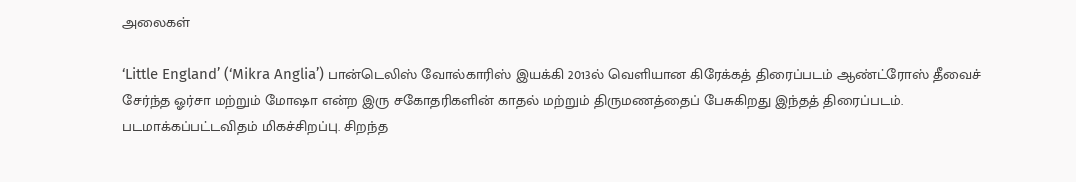அலைகள்

‘Little England’ (‘Mikra Anglia’) பான்டெலிஸ் வோல்காரிஸ் இயக்கி 2013ல் வெளியான கிரேக்கத் திரைப்படம் ஆண்ட்ரோஸ் தீவைச் சேர்ந்த ஓர்சா மற்றும் மோஷா என்ற இரு சகோதரிகளின் காதல் மற்றும் திருமணத்தைப் பேசுகிறது இந்தத் திரைப்படம். படமாக்கப்பட்டவிதம் மிகச்சிறப்பு. சிறந்த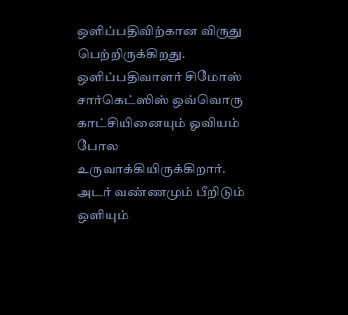ஒளிப்பதிவிற்கான விருது பெற்றிருக்கிறது. ஒளிப்பதிவாளர் சிமோஸ் சார்கெட்ஸிஸ் ஒவ்வொரு காட்சியினையும் ஓவியம் போல உருவாக்கியிருக்கிறார். அடர் வண்ணமும் பீறிடும் ஒளியும்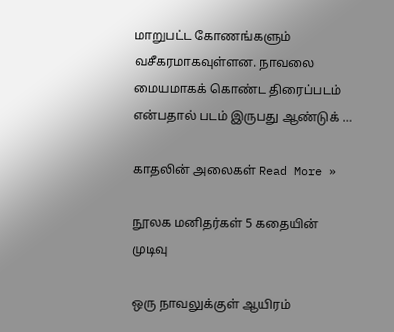மாறுபட்ட கோணங்களும் வசீகரமாகவுள்ளன. நாவலை மையமாகக் கொண்ட திரைப்படம் என்பதால் படம் இருபது ஆண்டுக் …

காதலின் அலைகள் Read More »

நூலக மனிதர்கள் 5 கதையின் முடிவு

ஒரு நாவலுக்குள் ஆயிரம்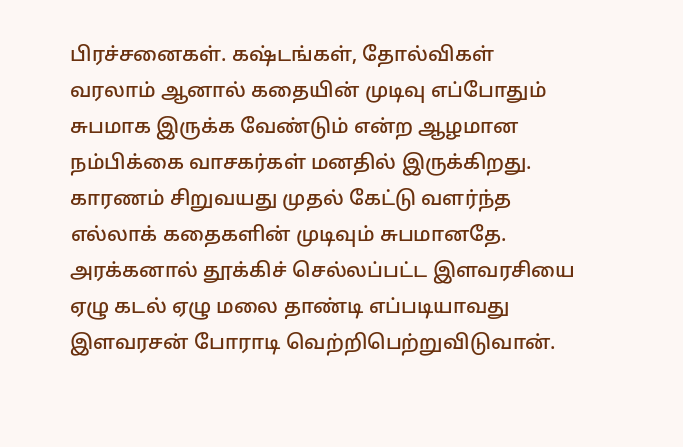பிரச்சனைகள். கஷ்டங்கள், தோல்விகள் வரலாம் ஆனால் கதையின் முடிவு எப்போதும் சுபமாக இருக்க வேண்டும் என்ற ஆழமான நம்பிக்கை வாசகர்கள் மனதில் இருக்கிறது. காரணம் சிறுவயது முதல் கேட்டு வளர்ந்த எல்லாக் கதைகளின் முடிவும் சுபமானதே.  அரக்கனால் தூக்கிச் செல்லப்பட்ட இளவரசியை ஏழு கடல் ஏழு மலை தாண்டி எப்படியாவது இளவரசன் போராடி வெற்றிபெற்றுவிடுவான்.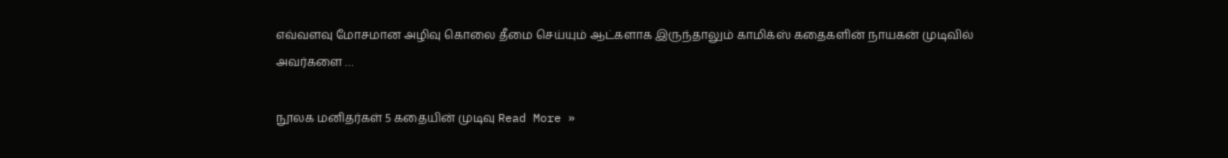எவ்வளவு மோசமான அழிவு கொலை தீமை செய்யும் ஆட்களாக இருந்தாலும் காமிக்ஸ் கதைகளின் நாயகன் முடிவில் அவர்களை …

நூலக மனிதர்கள் 5 கதையின் முடிவு Read More »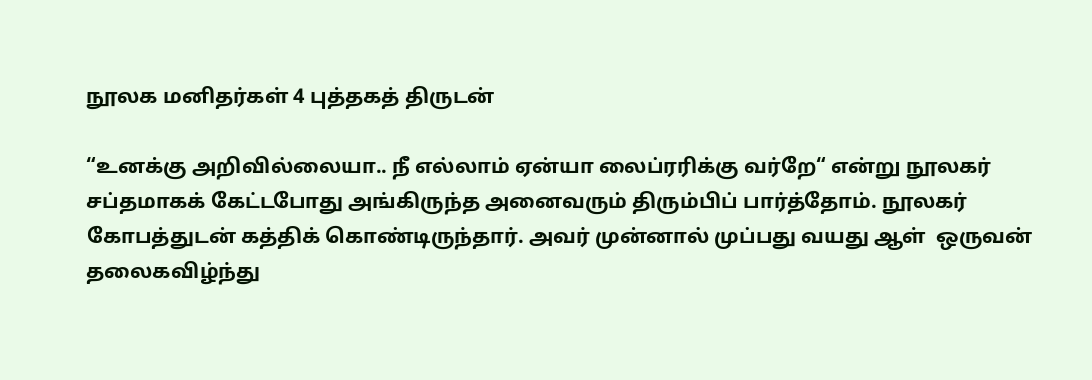நூலக மனிதர்கள் 4 புத்தகத் திருடன்

“உனக்கு அறிவில்லையா.. நீ எல்லாம் ஏன்யா லைப்ரரிக்கு வர்றே“ என்று நூலகர் சப்தமாகக் கேட்டபோது அங்கிருந்த அனைவரும் திரும்பிப் பார்த்தோம். நூலகர் கோபத்துடன் கத்திக் கொண்டிருந்தார். அவர் முன்னால் முப்பது வயது ஆள்  ஒருவன் தலைகவிழ்ந்து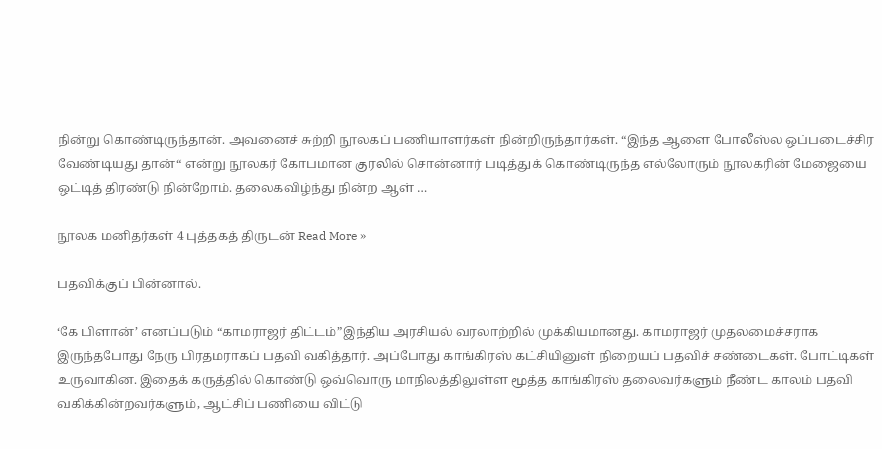நின்று கொண்டிருந்தான். அவனைச் சுற்றி நூலகப் பணியாளர்கள் நின்றிருந்தார்கள். “இந்த ஆளை போலீஸ்ல ஒப்படைச்சிர வேண்டியது தான்“ என்று நூலகர் கோபமான குரலில் சொன்னார் படித்துக் கொண்டிருந்த எல்லோரும் நூலகரின் மேஜையை ஒட்டித் திரண்டு நின்றோம். தலைகவிழ்ந்து நின்ற ஆள் …

நூலக மனிதர்கள் 4 புத்தகத் திருடன் Read More »

பதவிக்குப் பின்னால்.

‘கே பிளான்’ எனப்படும் “காமராஜர் திட்டம்”இந்திய அரசியல் வரலாற்றில் முக்கியமானது. காமராஜர் முதலமைச்சராக இருந்தபோது நேரு பிரதமராகப் பதவி வகித்தார். அப்போது காங்கிரஸ் கட்சியினுள் நிறையப் பதவிச் சண்டைகள். போட்டிகள் உருவாகின. இதைக் கருத்தில் கொண்டு ஒவ்வொரு மாநிலத்திலுள்ள மூத்த காங்கிரஸ் தலைவர்களும் நீண்ட காலம் பதவி வகிக்கின்றவர்களும், ஆட்சிப் பணியை விட்டு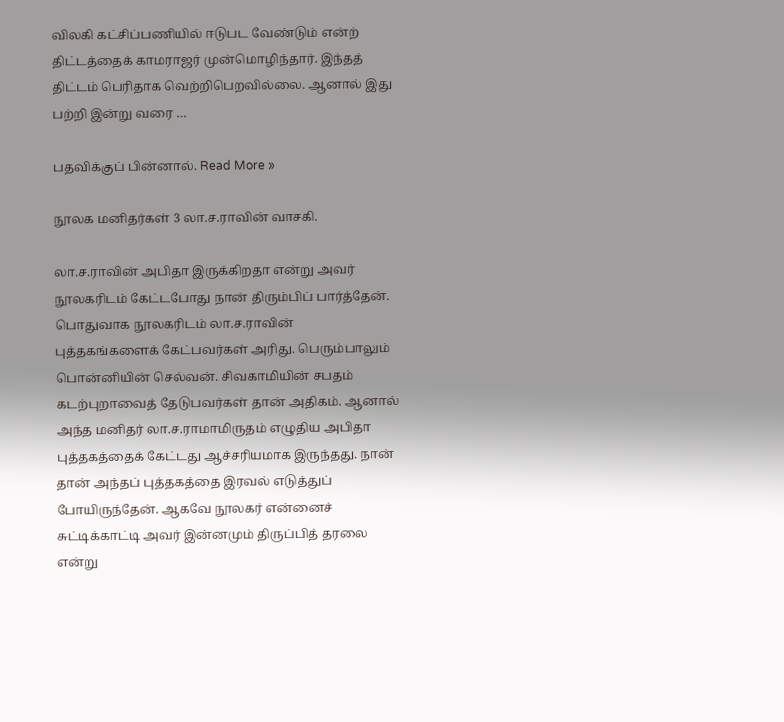விலகி கட்சிப்பணியில் ஈடுபட வேண்டும் என்ற் திட்டத்தைக் காமராஜர் முன்மொழிந்தார். இந்தத் திட்டம் பெரிதாக வெற்றிபெறவில்லை. ஆனால் இது பற்றி இன்று வரை …

பதவிக்குப் பின்னால். Read More »

நூலக மனிதர்கள் 3 லா.ச.ராவின் வாசகி.

லா.ச.ராவின் அபிதா இருக்கிறதா என்று அவர் நூலகரிடம் கேட்டபோது நான் திரும்பிப் பார்த்தேன். பொதுவாக நூலகரிடம் லா.ச.ராவின் புத்தகங்களைக் கேட்பவர்கள் அரிது. பெரும்பாலும் பொன்னியின் செல்வன். சிவகாமியின் சபதம் கடற்புறாவைத் தேடுபவர்கள் தான் அதிகம். ஆனால் அந்த மனிதர் லா.ச.ராமாமிருதம் எழுதிய அபிதா புத்தகத்தைக் கேட்டது ஆச்சரியமாக இருந்தது. நான் தான் அந்தப் புத்தகத்தை இரவல் எடுத்துப் போயிருந்தேன். ஆகவே நூலகர் என்னைச் சுட்டிக்காட்டி அவர் இன்னமும் திருப்பித் தரலை என்று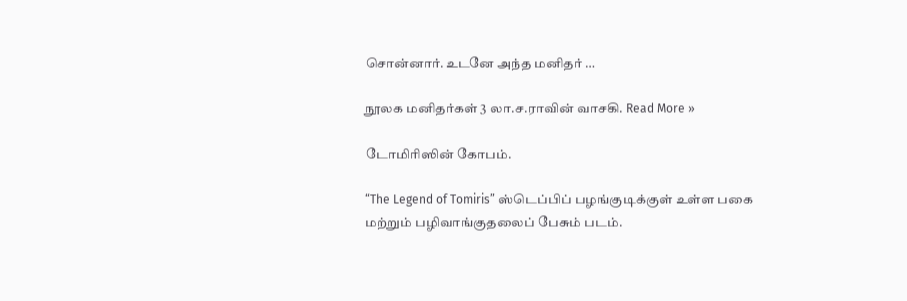சொன்னார். உடனே அந்த மனிதர் …

நூலக மனிதர்கள் 3 லா.ச.ராவின் வாசகி. Read More »

டோமிரிஸின் கோபம்.

“The Legend of Tomiris” ஸ்டெப்பிப் பழங்குடிக்குள் உள்ள பகை மற்றும் பழிவாங்குதலைப் பேசும் படம்.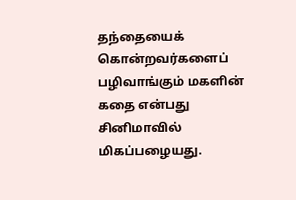தந்தையைக் கொன்றவர்களைப் பழிவாங்கும் மகளின் கதை என்பது சினிமாவில் மிகப்பழையது.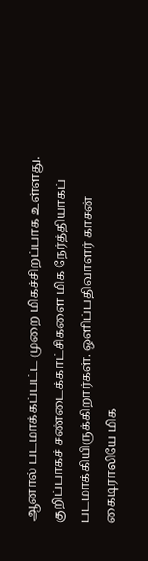ஆனால் படமாக்கப்பட்ட முறை மிகச்சிறப்பாக உள்ளது. குறிப்பாகச் சண்டைக்காட்சிகளை மிக நேர்த்தியாகப் படமாக்கியிருக்கிறார்கள். ஒளிப்பதிவாளர் காசன் கைடிராலியே மிக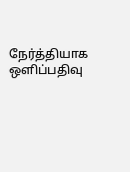நேர்த்தியாக ஒளிப்பதிவு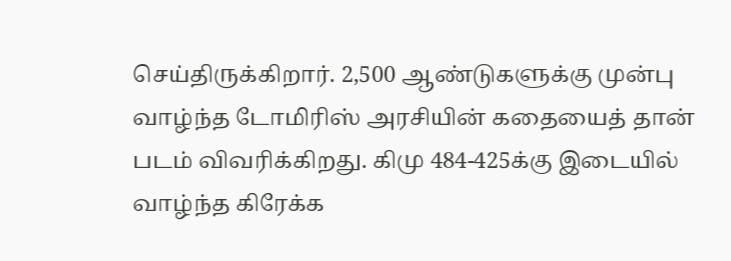செய்திருக்கிறார். 2,500 ஆண்டுகளுக்கு முன்பு வாழ்ந்த டோமிரிஸ் அரசியின் கதையைத் தான் படம் விவரிக்கிறது. கிமு 484-425க்கு இடையில் வாழ்ந்த கிரேக்க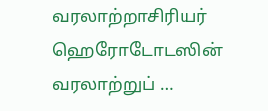வரலாற்றாசிரியர் ஹெரோடோடஸின் வரலாற்றுப் …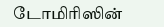டோமிரிஸின்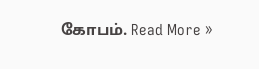கோபம். Read More »